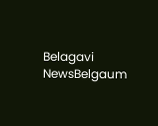Belagavi NewsBelgaum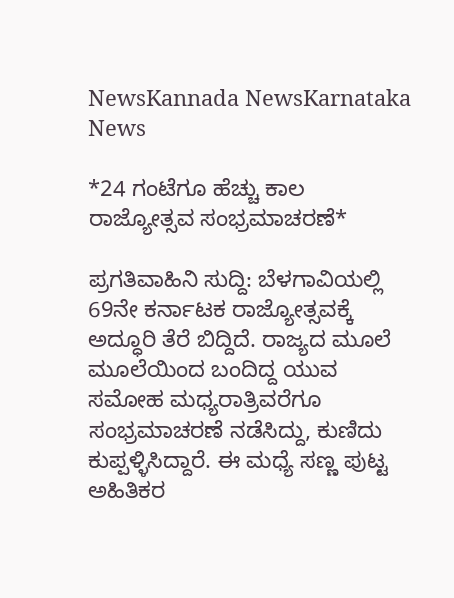NewsKannada NewsKarnataka News

*24 ಗಂಟೆಗೂ ಹೆಚ್ಚು ಕಾಲ ರಾಜ್ಯೋತ್ಸವ ಸಂಭ್ರಮಾಚರಣೆ*

ಪ್ರಗತಿವಾಹಿನಿ ಸುದ್ದಿ: ಬೆಳಗಾವಿಯಲ್ಲಿ 69ನೇ ಕರ್ನಾಟಕ ರಾಜ್ಯೋತ್ಸವಕ್ಕೆ ಅದ್ಧೂರಿ ತೆರೆ ಬಿದ್ದಿದೆ. ರಾಜ್ಯದ ಮೂಲೆ ಮೂಲೆಯಿಂದ ಬಂದಿದ್ದ ಯುವ ಸಮೋಹ ಮಧ್ಯರಾತ್ರಿವರೆಗೂ ಸಂಭ್ರಮಾಚರಣೆ ನಡೆಸಿದ್ದು, ಕುಣಿದು ಕುಪ್ಪಳ್ಳಿಸಿದ್ದಾರೆ. ಈ ಮಧ್ಯೆ ಸಣ್ಣ ಪುಟ್ಟ ಅಹಿತಿಕರ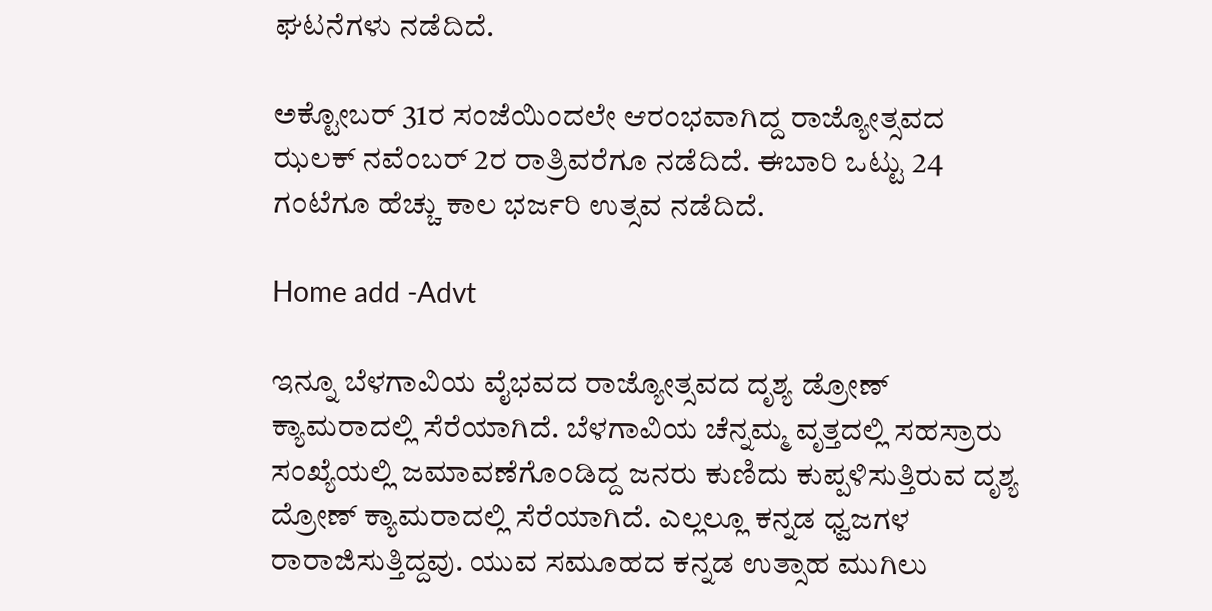ಘಟನೆಗಳು ನಡೆದಿದೆ.

ಅಕ್ಟೋಬರ್ 31ರ ಸಂಜೆಯಿಂದಲೇ ಆರಂಭವಾಗಿದ್ದ ರಾಜ್ಯೋತ್ಸವದ ಝಲಕ್ ನವೆಂಬರ್ 2ರ ರಾತ್ರಿವರೆಗೂ ನಡೆದಿದೆ. ಈಬಾರಿ ಒಟ್ಟು 24 ಗಂಟೆಗೂ ಹೆಚ್ಚು ಕಾಲ ಭರ್ಜರಿ ಉತ್ಸವ ನಡೆದಿದೆ.

Home add -Advt

ಇನ್ನೂ ಬೆಳಗಾವಿಯ ವೈಭವದ ರಾಜ್ಯೋತ್ಸವದ ದೃಶ್ಯ ಡ್ರೋಣ್ ಕ್ಯಾಮರಾದಲ್ಲಿ ಸೆರೆಯಾಗಿದೆ. ಬೆಳಗಾವಿಯ ಚೆನ್ನಮ್ಮ ವೃತ್ತದಲ್ಲಿ ಸಹಸ್ರಾರು ಸಂಖ್ಯೆಯಲ್ಲಿ ‌ಜಮಾವಣೆಗೊಂಡಿದ್ದ ಜನರು ಕುಣಿದು ಕುಪ್ಪಳಿಸುತ್ತಿರುವ ದೃಶ್ಯ ದ್ರೋಣ್ ಕ್ಯಾಮರಾದಲ್ಲಿ ಸೆರೆಯಾಗಿದೆ. ಎಲ್ಲಲ್ಲೂ ಕನ್ನಡ ಧ್ವಜಗಳ ರಾರಾಜಿಸುತ್ತಿದ್ದವು. ಯುವ ಸಮೂಹದ ಕನ್ನಡ ಉತ್ಸಾಹ ಮುಗಿಲು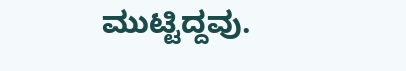ಮುಟ್ಟಿದ್ದವು.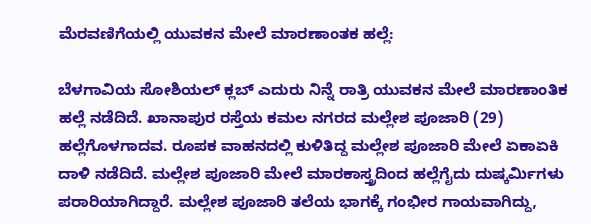ಮೆರವಣಿಗೆಯಲ್ಲಿ ಯುವಕನ ಮೇಲೆ ಮಾರಣಾಂತಕ ಹಲ್ಲೆ:

ಬೆಳಗಾವಿಯ ಸೋಶಿಯಲ್ ಕ್ಲಬ್ ಎದುರು ನಿನ್ನೆ ರಾತ್ರಿ ಯುವಕನ ಮೇಲೆ ಮಾರಣಾಂತಿಕ ಹಲ್ಲೆ ನಡೆದಿದೆ. ಖಾನಾಪುರ ರಸ್ತೆಯ ಕಮಲ‌ ನಗರದ ಮಲ್ಲೇಶ ಪೂಜಾರಿ (29) ಹಲ್ಲೆಗೊಳಗಾದವ. ರೂಪಕ ವಾಹನದಲ್ಲಿ ಕುಳಿತಿದ್ದ ಮಲ್ಲೇಶ ಪೂಜಾರಿ ಮೇಲೆ ಏಕಾಏಕಿ ದಾಳಿ ನಡೆದಿದೆ. ಮಲ್ಲೇಶ ಪೂಜಾರಿ ಮೇಲೆ ಮಾರಕಾಸ್ತ್ರದಿಂದ ಹಲ್ಲೆಗೈದು ದುಷ್ಕರ್ಮಿಗಳು ಪರಾರಿಯಾಗಿದ್ದಾರೆ. ಮಲ್ಲೇಶ ಪೂಜಾರಿ ತಲೆಯ ಭಾಗಕ್ಕೆ ಗಂಭೀರ ಗಾಯವಾಗಿದ್ದು,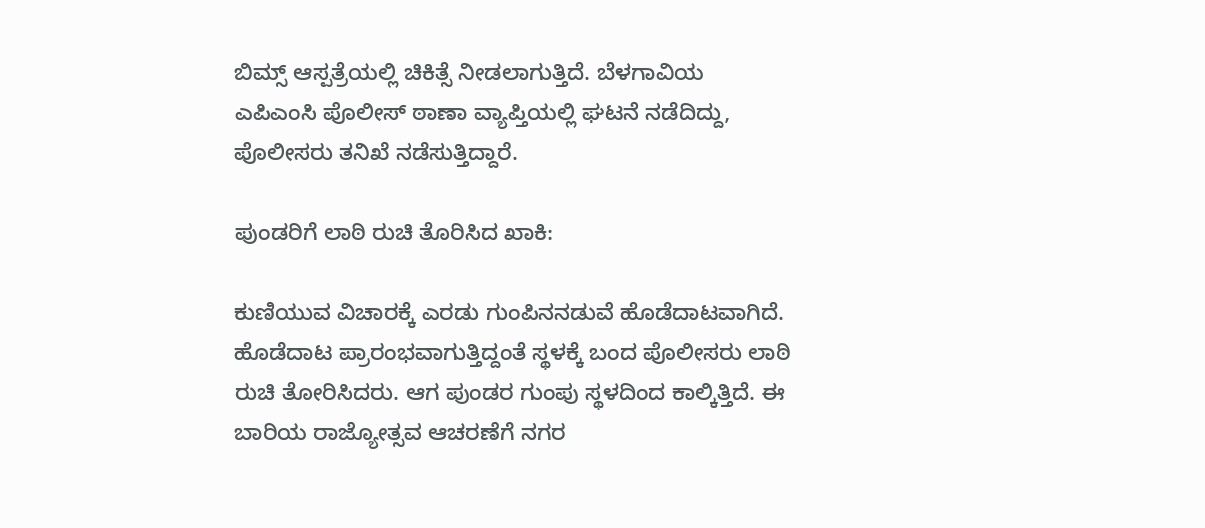ಬಿಮ್ಸ್‌ ಆಸ್ಪತ್ರೆಯಲ್ಲಿ ಚಿಕಿತ್ಸೆ ನೀಡಲಾಗುತ್ತಿದೆ. ಬೆಳಗಾವಿಯ ಎಪಿಎಂಸಿ ‌ಪೊಲೀಸ್ ಠಾಣಾ ವ್ಯಾಪ್ತಿಯಲ್ಲಿ ಘಟ‌ನೆ ನಡೆದಿದ್ದು, ಪೊಲೀಸರು ತನಿಖೆ ನಡೆಸುತ್ತಿದ್ದಾರೆ.

ಪುಂಡರಿಗೆ ಲಾಠಿ ರುಚಿ ತೊರಿಸಿದ ಖಾಕಿ:

ಕುಣಿಯುವ ವಿಚಾರಕ್ಕೆ ಎರಡು ಗುಂಪಿನ‌ನಡುವೆ ಹೊಡೆದಾಟವಾಗಿದೆ. ಹೊಡೆದಾಟ ಪ್ರಾರಂಭವಾಗುತ್ತಿದ್ದಂತೆ ಸ್ಥಳಕ್ಕೆ ಬಂದ ಪೊಲೀಸರು ಲಾಠಿ ರುಚಿ ತೋರಿಸಿದರು. ಆಗ ಪುಂಡರ ಗುಂಪು ಸ್ಥಳದಿಂದ ಕಾಲ್ಕಿತ್ತಿದೆ. ಈ ಬಾರಿಯ ರಾಜ್ಯೋತ್ಸವ ಆಚರಣೆಗೆ ನಗರ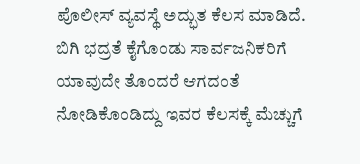ಪೊಲೀಸ್‌ ವ್ಯವಸ್ಥೆ ಅದ್ಭುತ ಕೆಲಸ ಮಾಡಿದೆ. ಬಿಗಿ ಭದ್ರತೆ ಕೈಗೊಂಡು ಸಾರ್ವಜನಿಕರಿಗೆ ಯಾವುದೇ ತೊಂದರೆ ಆಗದಂತೆ ನೋಡಿಕೊಂಡಿದ್ದು ಇವರ ಕೆಲಸಕ್ಕೆ ಮೆಚ್ಚುಗೆ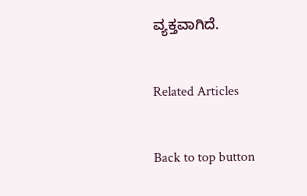ವ್ಯಕ್ತವಾಗಿದೆ.

Related Articles

Back to top button